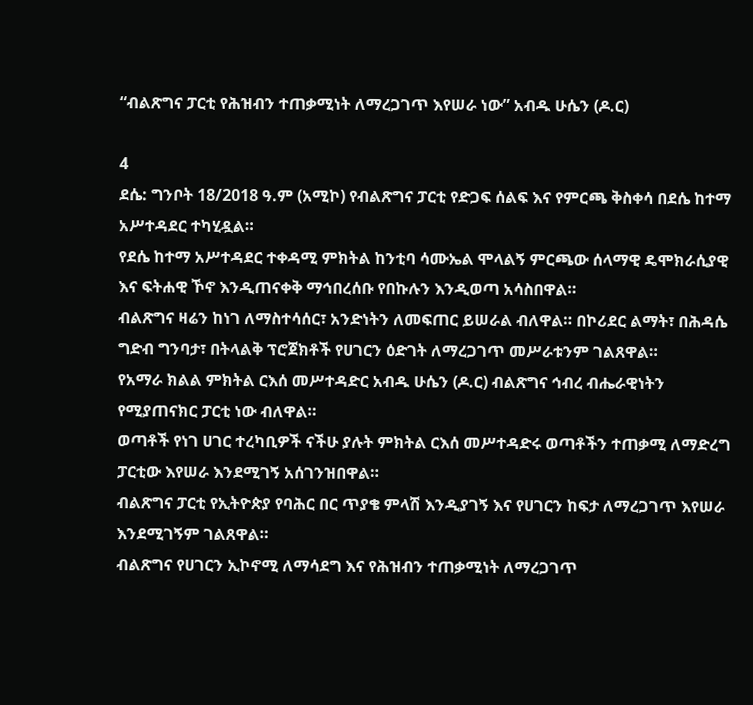“ብልጽግና ፓርቲ የሕዝብን ተጠቃሚነት ለማረጋገጥ እየሠራ ነው” አብዱ ሁሴን (ዶ.ር)

4
ደሴ: ግንቦት 18/2018 ዓ.ም (አሚኮ) የብልጽግና ፓርቲ የድጋፍ ሰልፍ እና የምርጫ ቅስቀሳ በደሴ ከተማ አሥተዳደር ተካሂዷል።
የደሴ ከተማ አሥተዳደር ተቀዳሚ ምክትል ከንቲባ ሳሙኤል ሞላልኝ ምርጫው ሰላማዊ ዴሞክራሲያዊ እና ፍትሐዊ ኾኖ እንዲጠናቀቅ ማኅበረሰቡ የበኩሉን እንዲወጣ አሳስበዋል።
ብልጽግና ዛሬን ከነገ ለማስተሳሰር፣ አንድነትን ለመፍጠር ይሠራል ብለዋል። በኮሪደር ልማት፣ በሕዳሴ ግድብ ግንባታ፣ በትላልቅ ፕሮጀክቶች የሀገርን ዕድገት ለማረጋገጥ መሥራቱንም ገልጸዋል።
የአማራ ክልል ምክትል ርእሰ መሥተዳድር አብዱ ሁሴን (ዶ.ር) ብልጽግና ኅብረ ብሔራዊነትን የሚያጠናክር ፓርቲ ነው ብለዋል።
ወጣቶች የነገ ሀገር ተረካቢዎች ናችሁ ያሉት ምክትል ርእሰ መሥተዳድሩ ወጣቶችን ተጠቃሚ ለማድረግ ፓርቲው እየሠራ እንደሚገኝ አሰገንዝበዋል።
ብልጽግና ፓርቲ የኢትዮጵያ የባሕር በር ጥያቄ ምላሽ እንዲያገኝ እና የሀገርን ከፍታ ለማረጋገጥ እየሠራ እንደሚገኝም ገልጸዋል።
ብልጽግና የሀገርን ኢኮኖሚ ለማሳደግ እና የሕዝብን ተጠቃሚነት ለማረጋገጥ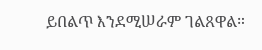ይበልጥ እንደሚሠራም ገልጸዋል።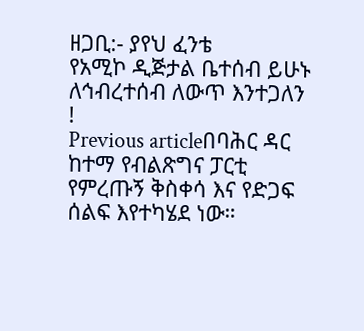ዘጋቢ:- ያየህ ፈንቴ
የአሚኮ ዲጅታል ቤተሰብ ይሁኑ
ለኅብረተሰብ ለውጥ እንተጋለን !
Previous articleበባሕር ዳር ከተማ የብልጽግና ፓርቲ የምረጡኝ ቅስቀሳ እና የድጋፍ ሰልፍ እየተካሄደ ነው።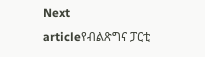Next articleየብልጽግና ፓርቲ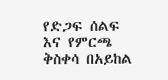የድጋፍ ሰልፍ እና የምርጫ ቅስቀሳ በአይከል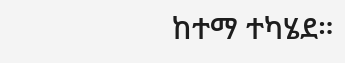ከተማ ተካሄደ።